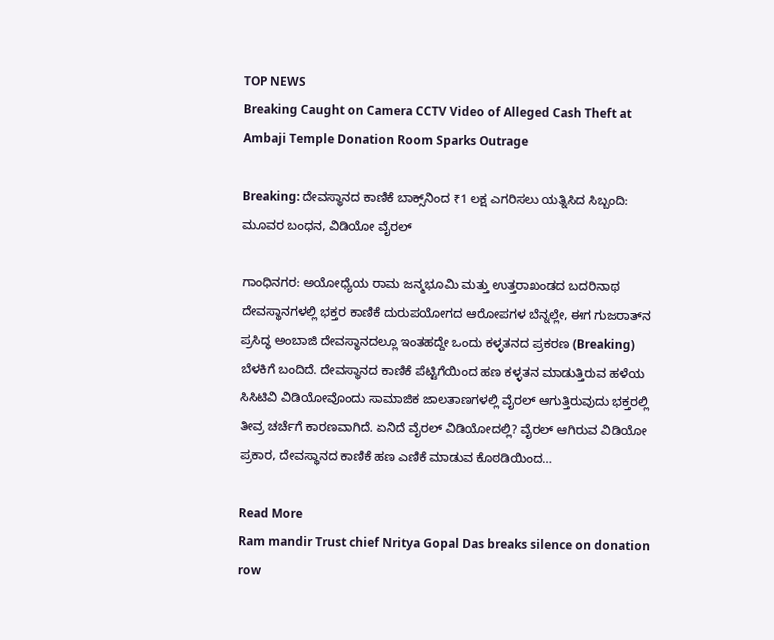TOP NEWS
Breaking Caught on Camera CCTV Video of Alleged Cash Theft at Ambaji Temple Donation Room Sparks Outrage

Breaking: ದೇವಸ್ಥಾನದ ಕಾಣಿಕೆ ಬಾಕ್ಸ್‌ನಿಂದ ₹1 ಲಕ್ಷ ಎಗರಿಸಲು ಯತ್ನಿಸಿದ ಸಿಬ್ಬಂದಿ: ಮೂವರ ಬಂಧನ, ವಿಡಿಯೋ ವೈರಲ್

ಗಾಂಧಿನಗರ: ಅಯೋಧ್ಯೆಯ ರಾಮ ಜನ್ಮಭೂಮಿ ಮತ್ತು ಉತ್ತರಾಖಂಡದ ಬದರಿನಾಥ ದೇವಸ್ಥಾನಗಳಲ್ಲಿ ಭಕ್ತರ ಕಾಣಿಕೆ ದುರುಪಯೋಗದ ಆರೋಪಗಳ ಬೆನ್ನಲ್ಲೇ, ಈಗ ಗುಜರಾತ್‌ನ ಪ್ರಸಿದ್ಧ ಅಂಬಾಜಿ ದೇವಸ್ಥಾನದಲ್ಲೂ ಇಂತಹದ್ದೇ ಒಂದು ಕಳ್ಳತನದ ಪ್ರಕರಣ (Breaking) ಬೆಳಕಿಗೆ ಬಂದಿದೆ. ದೇವಸ್ಥಾನದ ಕಾಣಿಕೆ ಪೆಟ್ಟಿಗೆಯಿಂದ ಹಣ ಕಳ್ಳತನ ಮಾಡುತ್ತಿರುವ ಹಳೆಯ ಸಿಸಿಟಿವಿ ವಿಡಿಯೋವೊಂದು ಸಾಮಾಜಿಕ ಜಾಲತಾಣಗಳಲ್ಲಿ ವೈರಲ್ ಆಗುತ್ತಿರುವುದು ಭಕ್ತರಲ್ಲಿ ತೀವ್ರ ಚರ್ಚೆಗೆ ಕಾರಣವಾಗಿದೆ. ಏನಿದೆ ವೈರಲ್‌ ವಿಡಿಯೋದಲ್ಲಿ? ವೈರಲ್ ಆಗಿರುವ ವಿಡಿಯೋ ಪ್ರಕಾರ, ದೇವಸ್ಥಾನದ ಕಾಣಿಕೆ ಹಣ ಎಣಿಕೆ ಮಾಡುವ ಕೊಠಡಿಯಿಂದ…

Read More
Ram mandir Trust chief Nritya Gopal Das breaks silence on donation row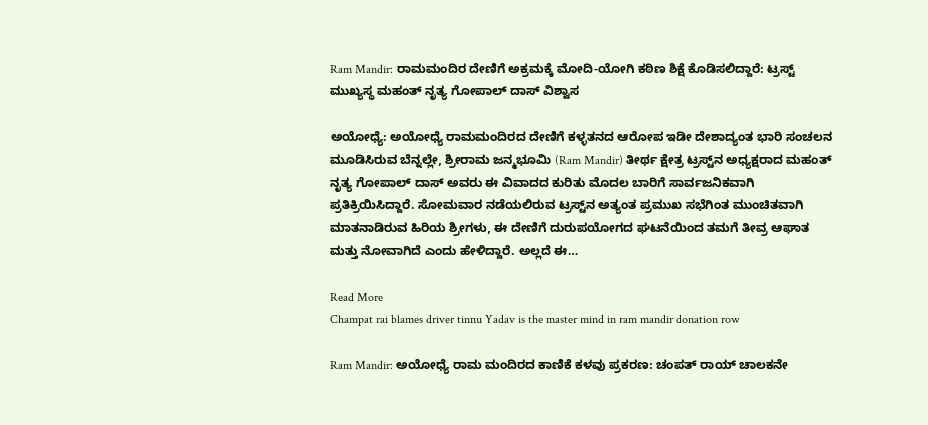Ram Mandir: ರಾಮಮಂದಿರ ದೇಣಿಗೆ ಅಕ್ರಮಕ್ಕೆ ಮೋದಿ-ಯೋಗಿ ಕಠಿಣ ಶಿಕ್ಷೆ ಕೊಡಿಸಲಿದ್ದಾರೆ: ಟ್ರಸ್ಟ್ ಮುಖ್ಯಸ್ಥ ಮಹಂತ್ ನೃತ್ಯ ಗೋಪಾಲ್ ದಾಸ್ ವಿಶ್ವಾಸ

ಅಯೋಧ್ಯೆ: ಅಯೋಧ್ಯೆ ರಾಮಮಂದಿರದ ದೇಣಿಗೆ ಕಳ್ಳತನದ ಆರೋಪ ಇಡೀ ದೇಶಾದ್ಯಂತ ಭಾರಿ ಸಂಚಲನ ಮೂಡಿಸಿರುವ ಬೆನ್ನಲ್ಲೇ, ಶ್ರೀರಾಮ ಜನ್ಮಭೂಮಿ (Ram Mandir) ತೀರ್ಥ ಕ್ಷೇತ್ರ ಟ್ರಸ್ಟ್‌ನ ಅಧ್ಯಕ್ಷರಾದ ಮಹಂತ್ ನೃತ್ಯ ಗೋಪಾಲ್ ದಾಸ್ ಅವರು ಈ ವಿವಾದದ ಕುರಿತು ಮೊದಲ ಬಾರಿಗೆ ಸಾರ್ವಜನಿಕವಾಗಿ ಪ್ರತಿಕ್ರಿಯಿಸಿದ್ದಾರೆ. ಸೋಮವಾರ ನಡೆಯಲಿರುವ ಟ್ರಸ್ಟ್‌ನ ಅತ್ಯಂತ ಪ್ರಮುಖ ಸಭೆಗಿಂತ ಮುಂಚಿತವಾಗಿ ಮಾತನಾಡಿರುವ ಹಿರಿಯ ಶ್ರೀಗಳು, ಈ ದೇಣಿಗೆ ದುರುಪಯೋಗದ ಘಟನೆಯಿಂದ ತಮಗೆ ತೀವ್ರ ಆಘಾತ ಮತ್ತು ನೋವಾಗಿದೆ ಎಂದು ಹೇಳಿದ್ದಾರೆ. ಅಲ್ಲದೆ ಈ…

Read More
Champat rai blames driver tinnu Yadav is the master mind in ram mandir donation row

Ram Mandir: ಅಯೋಧ್ಯೆ ರಾಮ ಮಂದಿರದ ಕಾಣಿಕೆ ಕಳವು ಪ್ರಕರಣ: ಚಂಪತ್ ರಾಯ್ ಚಾಲಕನೇ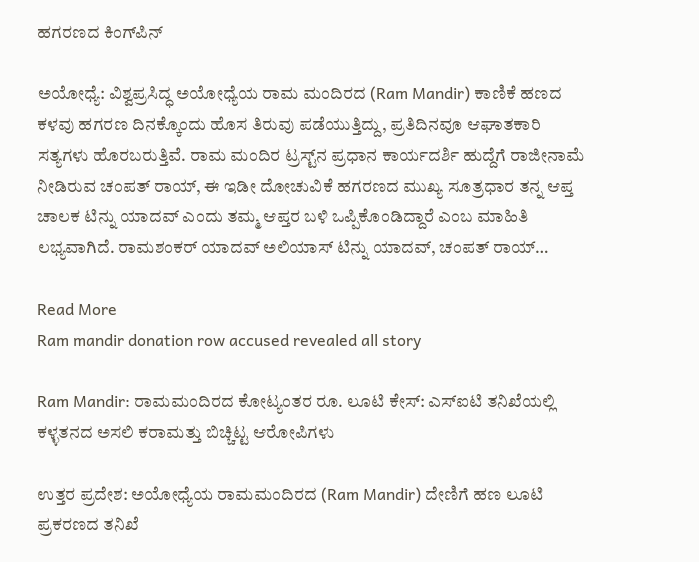ಹಗರಣದ ಕಿಂಗ್‌ಪಿನ್

ಅಯೋಧ್ಯೆ: ವಿಶ್ವಪ್ರಸಿದ್ಧ ಅಯೋಧ್ಯೆಯ ರಾಮ ಮಂದಿರದ (Ram Mandir) ಕಾಣಿಕೆ ಹಣದ ಕಳವು ಹಗರಣ ದಿನಕ್ಕೊಂದು ಹೊಸ ತಿರುವು ಪಡೆಯುತ್ತಿದ್ದು, ಪ್ರತಿದಿನವೂ ಆಘಾತಕಾರಿ ಸತ್ಯಗಳು ಹೊರಬರುತ್ತಿವೆ. ರಾಮ ಮಂದಿರ ಟ್ರಸ್ಟ್‌ನ ಪ್ರಧಾನ ಕಾರ್ಯದರ್ಶಿ ಹುದ್ದೆಗೆ ರಾಜೀನಾಮೆ ನೀಡಿರುವ ಚಂಪತ್ ರಾಯ್, ಈ ಇಡೀ ದೋಚುವಿಕೆ ಹಗರಣದ ಮುಖ್ಯ ಸೂತ್ರಧಾರ ತನ್ನ ಆಪ್ತ ಚಾಲಕ ಟಿನ್ನು ಯಾದವ್ ಎಂದು ತಮ್ಮ ಆಪ್ತರ ಬಳಿ ಒಪ್ಪಿಕೊಂಡಿದ್ದಾರೆ ಎಂಬ ಮಾಹಿತಿ ಲಭ್ಯವಾಗಿದೆ. ರಾಮಶಂಕರ್ ಯಾದವ್ ಅಲಿಯಾಸ್ ಟಿನ್ನು ಯಾದವ್, ಚಂಪತ್ ರಾಯ್…

Read More
Ram mandir donation row accused revealed all story

Ram Mandir: ರಾಮಮಂದಿರದ ಕೋಟ್ಯಂತರ ರೂ. ಲೂಟಿ ಕೇಸ್: ಎಸ್‌ಐಟಿ ತನಿಖೆಯಲ್ಲಿ ಕಳ್ಳತನದ ಅಸಲಿ ಕರಾಮತ್ತು ಬಿಚ್ಚಿಟ್ಟ ಆರೋಪಿಗಳು

ಉತ್ತರ ಪ್ರದೇಶ: ಅಯೋಧ್ಯೆಯ ರಾಮಮಂದಿರದ (Ram Mandir) ದೇಣಿಗೆ ಹಣ ಲೂಟಿ ಪ್ರಕರಣದ ತನಿಖೆ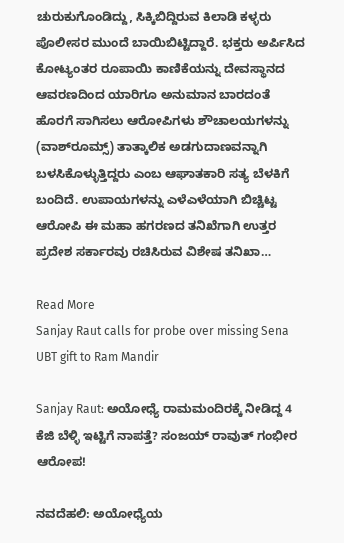ಚುರುಕುಗೊಂಡಿದ್ದು, ಸಿಕ್ಕಿಬಿದ್ದಿರುವ ಕಿಲಾಡಿ ಕಳ್ಳರು ಪೊಲೀಸರ ಮುಂದೆ ಬಾಯಿಬಿಟ್ಟಿದ್ದಾರೆ. ಭಕ್ತರು ಅರ್ಪಿಸಿದ ಕೋಟ್ಯಂತರ ರೂಪಾಯಿ ಕಾಣಿಕೆಯನ್ನು ದೇವಸ್ಥಾನದ ಆವರಣದಿಂದ ಯಾರಿಗೂ ಅನುಮಾನ ಬಾರದಂತೆ ಹೊರಗೆ ಸಾಗಿಸಲು ಆರೋಪಿಗಳು ಶೌಚಾಲಯಗಳನ್ನು (ವಾಶ್‌ರೂಮ್ಸ್) ತಾತ್ಕಾಲಿಕ ಅಡಗುದಾಣವನ್ನಾಗಿ ಬಳಸಿಕೊಳ್ಳುತ್ತಿದ್ದರು ಎಂಬ ಆಘಾತಕಾರಿ ಸತ್ಯ ಬೆಳಕಿಗೆ ಬಂದಿದೆ. ಉಪಾಯಗಳನ್ನು ಎಳೆಎಳೆಯಾಗಿ ಬಿಚ್ಚಿಟ್ಟ ಆರೋಪಿ ಈ ಮಹಾ ಹಗರಣದ ತನಿಖೆಗಾಗಿ ಉತ್ತರ ಪ್ರದೇಶ ಸರ್ಕಾರವು ರಚಿಸಿರುವ ವಿಶೇಷ ತನಿಖಾ…

Read More
Sanjay Raut calls for probe over missing Sena UBT gift to Ram Mandir

Sanjay Raut: ಅಯೋಧ್ಯೆ ರಾಮಮಂದಿರಕ್ಕೆ ನೀಡಿದ್ದ 4 ಕೆಜಿ ಬೆಳ್ಳಿ ಇಟ್ಟಿಗೆ ನಾಪತ್ತೆ? ಸಂಜಯ್ ರಾವುತ್ ಗಂಭೀರ ಆರೋಪ!

ನವದೆಹಲಿ: ಅಯೋಧ್ಯೆಯ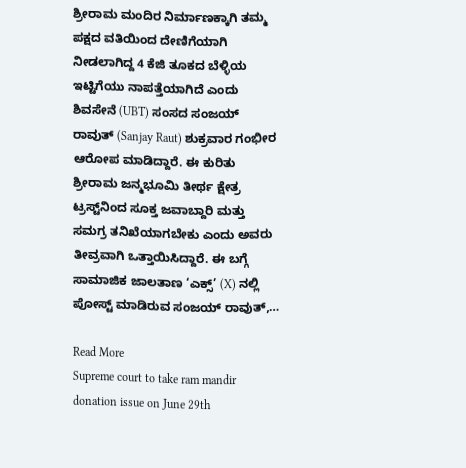ಶ್ರೀರಾಮ ಮಂದಿರ ನಿರ್ಮಾಣಕ್ಕಾಗಿ ತಮ್ಮ ಪಕ್ಷದ ವತಿಯಿಂದ ದೇಣಿಗೆಯಾಗಿ ನೀಡಲಾಗಿದ್ದ 4 ಕೆಜಿ ತೂಕದ ಬೆಳ್ಳಿಯ ಇಟ್ಟಿಗೆಯು ನಾಪತ್ತೆಯಾಗಿದೆ ಎಂದು ಶಿವಸೇನೆ (UBT) ಸಂಸದ ಸಂಜಯ್ ರಾವುತ್ (Sanjay Raut) ಶುಕ್ರವಾರ ಗಂಭೀರ ಆರೋಪ ಮಾಡಿದ್ದಾರೆ. ಈ ಕುರಿತು ಶ್ರೀರಾಮ ಜನ್ಮಭೂಮಿ ತೀರ್ಥ ಕ್ಷೇತ್ರ ಟ್ರಸ್ಟ್‌ನಿಂದ ಸೂಕ್ತ ಜವಾಬ್ದಾರಿ ಮತ್ತು ಸಮಗ್ರ ತನಿಖೆಯಾಗಬೇಕು ಎಂದು ಅವರು ತೀವ್ರವಾಗಿ ಒತ್ತಾಯಿಸಿದ್ದಾರೆ. ಈ ಬಗ್ಗೆ ಸಾಮಾಜಿಕ ಜಾಲತಾಣ ‘ಎಕ್ಸ್’ (X) ನಲ್ಲಿ ಪೋಸ್ಟ್ ಮಾಡಿರುವ ಸಂಜಯ್ ರಾವುತ್,…

Read More
Supreme court to take ram mandir donation issue on June 29th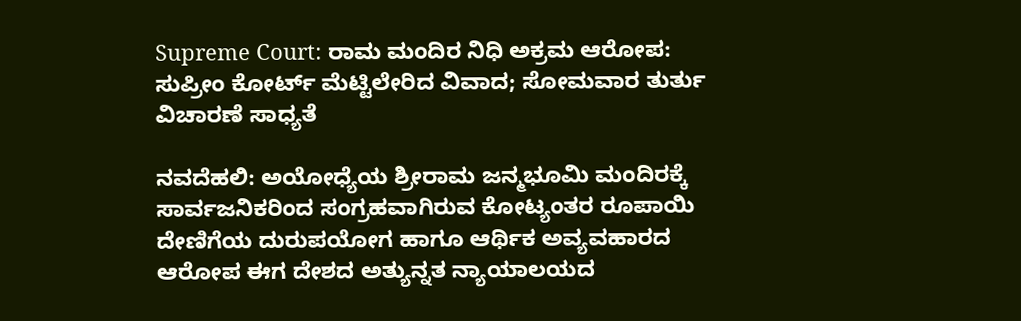Supreme Court: ರಾಮ ಮಂದಿರ ನಿಧಿ ಅಕ್ರಮ ಆರೋಪ: ಸುಪ್ರೀಂ ಕೋರ್ಟ್ ಮೆಟ್ಟಿಲೇರಿದ ವಿವಾದ; ಸೋಮವಾರ ತುರ್ತು ವಿಚಾರಣೆ ಸಾಧ್ಯತೆ

ನವದೆಹಲಿ: ಅಯೋಧ್ಯೆಯ ಶ್ರೀರಾಮ ಜನ್ಮಭೂಮಿ ಮಂದಿರಕ್ಕೆ ಸಾರ್ವಜನಿಕರಿಂದ ಸಂಗ್ರಹವಾಗಿರುವ ಕೋಟ್ಯಂತರ ರೂಪಾಯಿ ದೇಣಿಗೆಯ ದುರುಪಯೋಗ ಹಾಗೂ ಆರ್ಥಿಕ ಅವ್ಯವಹಾರದ ಆರೋಪ ಈಗ ದೇಶದ ಅತ್ಯುನ್ನತ ನ್ಯಾಯಾಲಯದ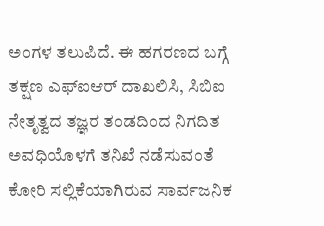ಅಂಗಳ ತಲುಪಿದೆ. ಈ ಹಗರಣದ ಬಗ್ಗೆ ತಕ್ಷಣ ಎಫ್‌ಐಆರ್ ದಾಖಲಿಸಿ, ಸಿಬಿಐ ನೇತೃತ್ವದ ತಜ್ಞರ ತಂಡದಿಂದ ನಿಗದಿತ ಅವಧಿಯೊಳಗೆ ತನಿಖೆ ನಡೆಸುವಂತೆ ಕೋರಿ ಸಲ್ಲಿಕೆಯಾಗಿರುವ ಸಾರ್ವಜನಿಕ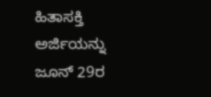ಹಿತಾಸಕ್ತಿ ಅರ್ಜಿಯನ್ನು ಜೂನ್ 29ರ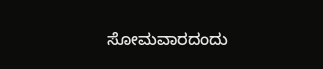ಸೋಮವಾರದಂದು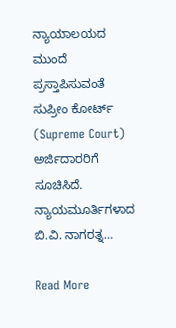ನ್ಯಾಯಾಲಯದ ಮುಂದೆ ಪ್ರಸ್ತಾಪಿಸುವಂತೆ ಸುಪ್ರೀಂ ಕೋರ್ಟ್ (Supreme Court) ಅರ್ಜಿದಾರರಿಗೆ ಸೂಚಿಸಿದೆ. ನ್ಯಾಯಮೂರ್ತಿಗಳಾದ ಬಿ.ವಿ. ನಾಗರತ್ನ…

Read More